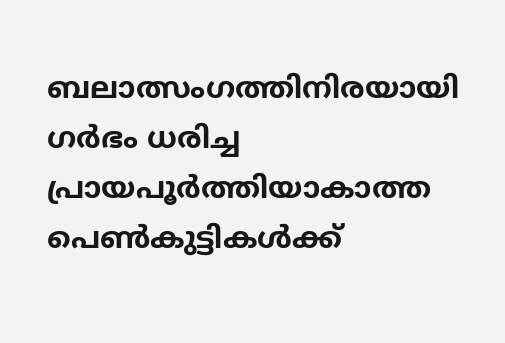ബലാത്സംഗത്തിനിരയായി ഗര്‍ഭം ധരിച്ച പ്രായപൂര്‍ത്തിയാകാത്ത പെണ്‍കുട്ടികള്‍ക്ക്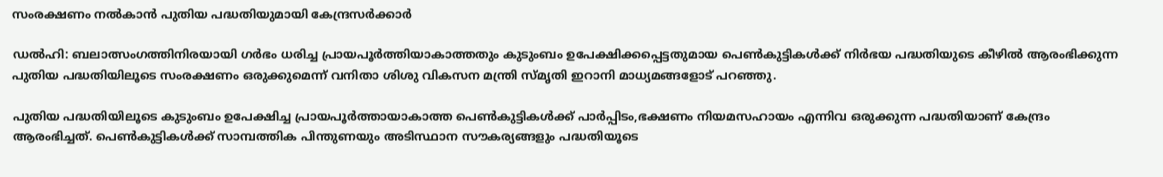സംരക്ഷണം നല്‍കാന്‍ പുതിയ പദ്ധതിയുമായി കേന്ദ്രസര്‍ക്കാര്‍

ഡൽഹി: ബലാത്സംഗത്തിനിരയായി ഗര്‍ഭം ധരിച്ച പ്രായപൂര്‍ത്തിയാകാത്തതും കുടുംബം ഉപേക്ഷിക്കപ്പെട്ടതുമായ പെണ്‍കുട്ടികള്‍ക്ക് നിര്‍ഭയ പദ്ധതിയുടെ കീഴില്‍ ആരംഭിക്കുന്ന പുതിയ പദ്ധതിയിലൂടെ സംരക്ഷണം ഒരുക്കുമെന്ന് വനിതാ ശിശു വികസന മന്ത്രി സ്മൃതി ഇറാനി മാധ്യമങ്ങളോട് പറഞ്ഞു.

പുതിയ പദ്ധതിയിലൂടെ കുടുംബം ഉപേക്ഷിച്ച പ്രായപൂര്‍ത്തായാകാത്ത പെണ്‍കുട്ടികള്‍ക്ക് പാര്‍പ്പിടം,ഭക്ഷണം നിയമസഹായം എന്നിവ ഒരുക്കുന്ന പദ്ധതിയാണ് കേന്ദ്രം ആരംഭിച്ചത്. പെണ്‍കുട്ടികള്‍ക്ക് സാമ്പത്തിക പിന്തുണയും അടിസ്ഥാന സൗകര്യങ്ങളും പദ്ധതിയൂടെ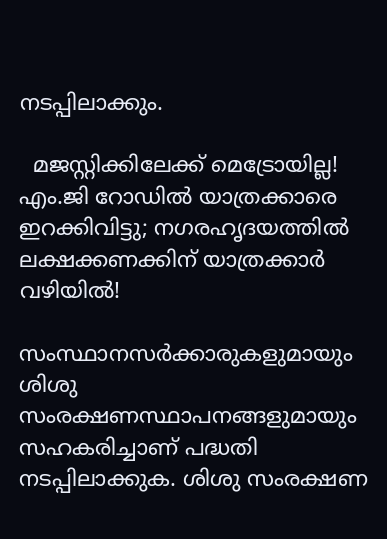നടപ്പിലാക്കും.

  മജസ്റ്റിക്കിലേക്ക് മെട്രോയില്ല! എം.ജി റോഡിൽ യാത്രക്കാരെ ഇറക്കിവിട്ടു; നഗരഹൃദയത്തിൽ ലക്ഷക്കണക്കിന് യാത്രക്കാർ വഴിയിൽ!

സംസ്ഥാനസര്‍ക്കാരുകളുമായും ശിശു സംരക്ഷണസ്ഥാപനങ്ങളുമായും സഹകരിച്ചാണ് പദ്ധതി നടപ്പിലാക്കുക. ശിശു സംരക്ഷണ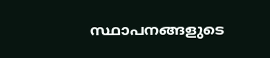സ്ഥാപനങ്ങളുടെ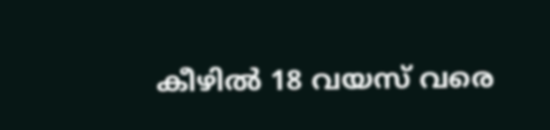കീഴില്‍ 18 വയസ് വരെ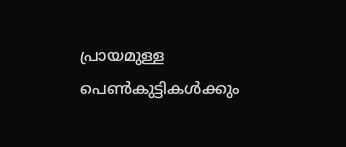പ്രായമുള്ള പെണ്‍കുട്ടികള്‍ക്കും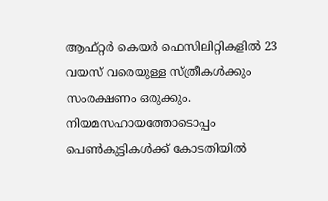ആഫ്റ്റര്‍ കെയര്‍ ഫെസിലിറ്റികളില്‍ 23 വയസ് വരെയുള്ള സ്ത്രീകള്‍ക്കും സംരക്ഷണം ഒരുക്കും.
നിയമസഹായത്തോടൊപ്പം പെണ്‍കുട്ടികള്‍ക്ക് കോടതിയില്‍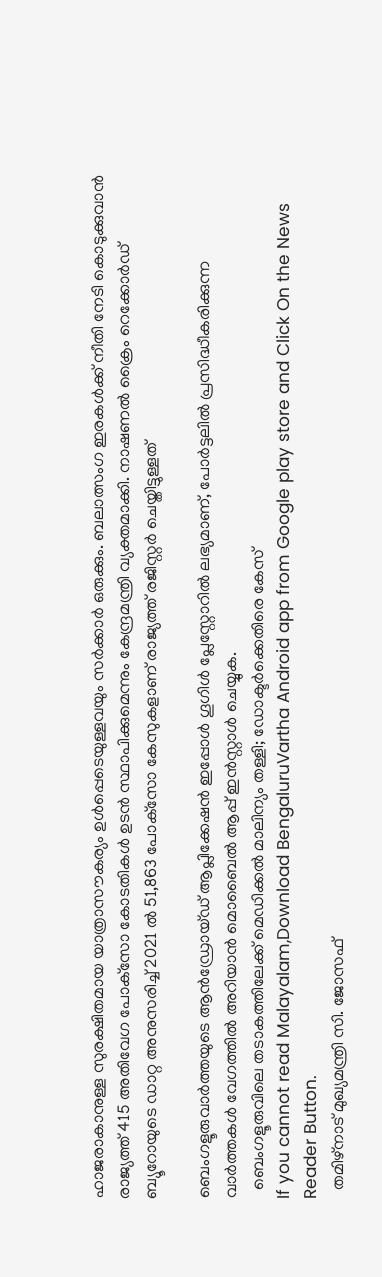ഹാജരാകാനുള്ള സുരക്ഷിതമായ യാത്രാസൗകര്യം ഉള്‍പ്പെടെയുള്ളവയും സര്‍ക്കാര്‍ ഒരുക്കും. ബലാത്സംഗ ഇരകള്‍ക്ക് നീതി നേടി കൊടുക്കുവാന്‍ രാജ്യത്ത് 415 അതിവേഗ പോക്‌സോ കോടതികള്‍ ഉടന്‍ സ്ഥാപിക്കുമെന്നും കേന്ദ്രമന്ത്രി വ്യക്തമാക്കി. നാഷണല്‍ ക്രൈം റെക്കോര്‍ഡ് ബ്യൂറോയുടെ ഡാറ്റ അനുസരിച്ച് 2021 ല്‍ 51,863 പോക്‌സോ കേസുകളാണ് രാജ്യത്ത് രജിസ്റ്റര്‍ ചെയ്തിട്ടുള്ളത്

ബെംഗളൂരുവാർത്തയുടെ ആൻഡ്രോയ്ഡ് ആപ്ലിക്കേഷൻ ഇപ്പോൾ ഗൂഗിൾ പ്ലേസ്റ്റോറിൽ ലഭ്യമാണ്, പോർട്ടലിൽ പ്രസിദ്ധീകരിക്കുന്ന വാർത്തകൾ വേഗത്തിൽ അറിയാൻ മൊബൈൽ ആപ്പ് ഇൻസ്റ്റാൾ ചെയ്യുക.
  ബെംഗളൂരുവിലെ തടാകത്തിലേക്ക് മെഡിക്കൽ മാലിന്യം തള്ളി; ഡോക്ടർക്കെതിരെ കേസ്
If you cannot read Malayalam,Download BengaluruVartha Android app from Google play store and Click On the News Reader Button.
  തമിഴ്‌നാട് മുഖ്യമന്ത്രി സി. ജോസഫ്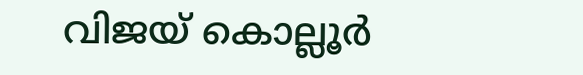വിജയ് കൊല്ലൂർ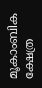മൂകാംബിക ക്ഷേത്ര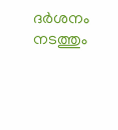ദർശനം നടത്തും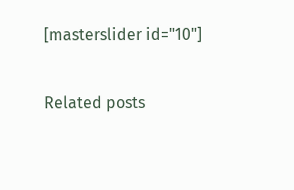[masterslider id="10"]

Related posts